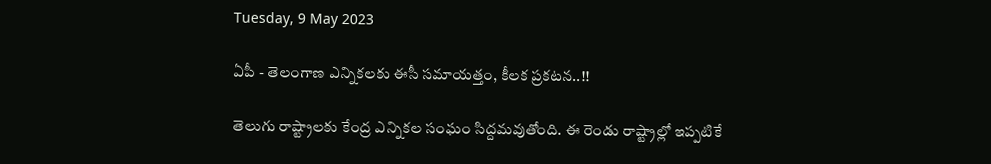Tuesday, 9 May 2023

ఏపీ - తెలంగాణ ఎన్నికలకు ఈసీ సమాయత్తం, కీలక ప్రకటన..!!

తెలుగు రాష్ట్రాలకు కేంద్ర ఎన్నికల సంఘం సిద్దమవుతోంది. ఈ రెండు రాష్ట్రాల్లో ఇప్పటికే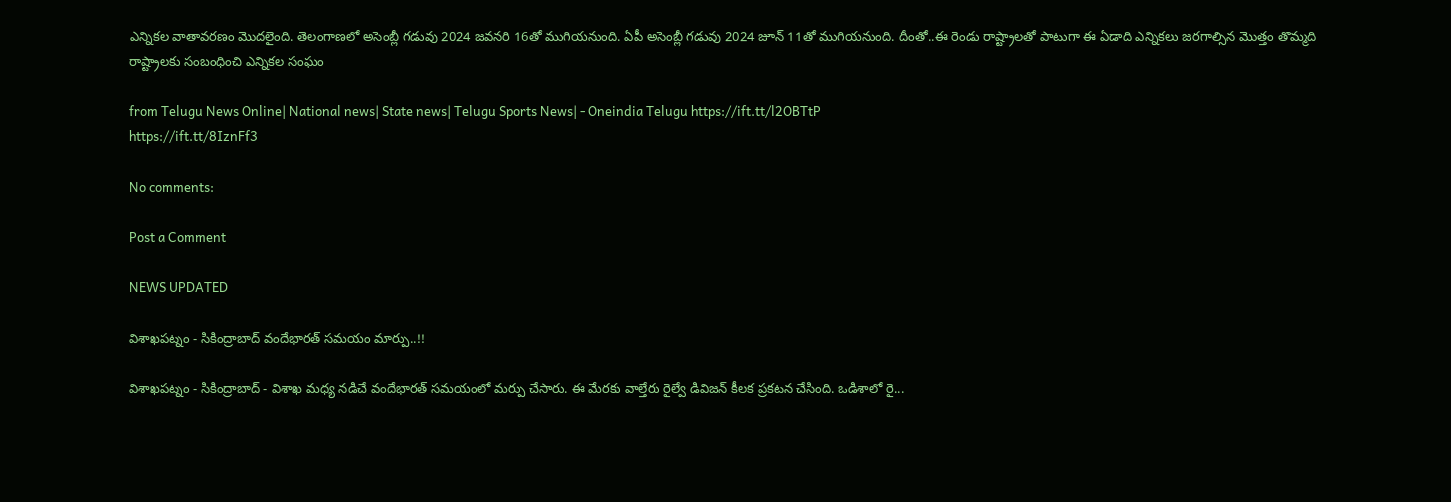ఎన్నికల వాతావరణం మొదలైంది. తెలంగాణలో అసెంబ్లీ గడువు 2024 జవనరి 16తో ముగియనుంది. ఏపీ అసెంబ్లీ గడువు 2024 జూన్ 11తో ముగియనుంది. దీంతో..ఈ రెండు రాష్ట్రాలతో పాటుగా ఈ ఏడాది ఎన్నికలు జరగాల్సిన మొత్తం తొమ్మది రాష్ట్రాలకు సంబంధించి ఎన్నికల సంఘం

from Telugu News Online| National news| State news| Telugu Sports News| - Oneindia Telugu https://ift.tt/l2OBTtP
https://ift.tt/8IznFf3

No comments:

Post a Comment

NEWS UPDATED

విశాఖపట్నం - సికింద్రాబాద్ వందేభారత్ సమయం మార్పు..!!

విశాఖపట్నం - సికింద్రాబాద్ - విశాఖ మధ్య నడిచే వందేభారత్ సమయంలో మర్పు చేసారు. ఈ మేరకు వాల్తేరు రైల్వే డివిజన్ కీలక ప్రకటన చేసింది. ఒడిశాలో రై...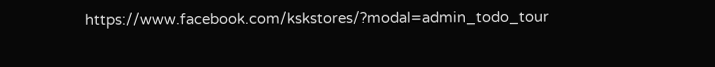https://www.facebook.com/kskstores/?modal=admin_todo_tour